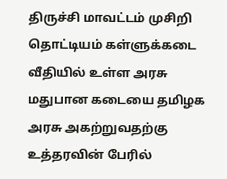திருச்சி மாவட்டம் முசிறி தொட்டியம் கள்ளுக்கடை வீதியில் உள்ள அரசு மதுபான கடையை தமிழக அரசு அகற்றுவதற்கு உத்தரவின் பேரில்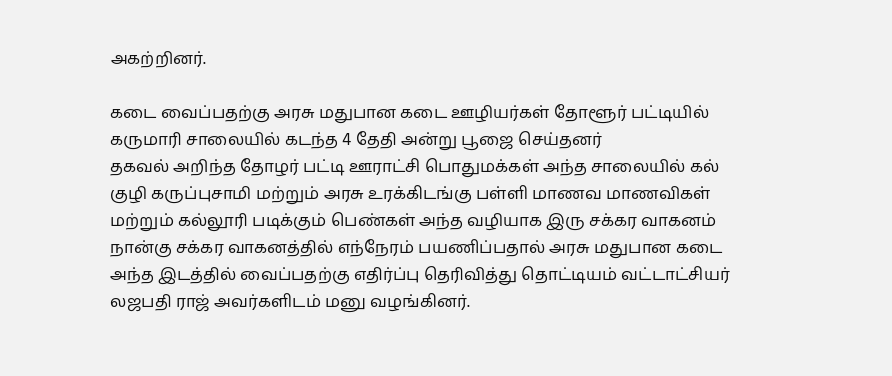அகற்றினர்.

கடை வைப்பதற்கு அரசு மதுபான கடை ஊழியர்கள் தோளூர் பட்டியில் கருமாரி சாலையில் கடந்த 4 தேதி அன்று பூஜை செய்தனர்
தகவல் அறிந்த தோழர் பட்டி ஊராட்சி பொதுமக்கள் அந்த சாலையில் கல் குழி கருப்புசாமி மற்றும் அரசு உரக்கிடங்கு பள்ளி மாணவ மாணவிகள் மற்றும் கல்லூரி படிக்கும் பெண்கள் அந்த வழியாக இரு சக்கர வாகனம் நான்கு சக்கர வாகனத்தில் எந்நேரம் பயணிப்பதால் அரசு மதுபான கடை அந்த இடத்தில் வைப்பதற்கு எதிர்ப்பு தெரிவித்து தொட்டியம் வட்டாட்சியர் லஜபதி ராஜ் அவர்களிடம் மனு வழங்கினர்.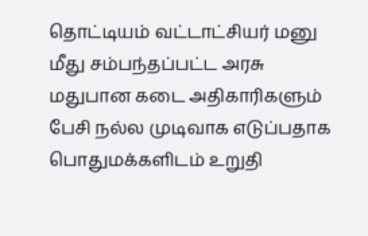தொட்டியம் வட்டாட்சியர் மனு மீது சம்பந்தப்பட்ட அரசு மதுபான கடை அதிகாரிகளும் பேசி நல்ல முடிவாக எடுப்பதாக பொதுமக்களிடம் உறுதி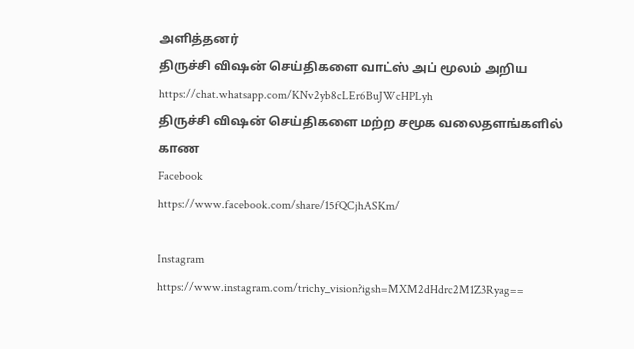அளித்தனர்
திருச்சி விஷன் செய்திகளை வாட்ஸ் அப் மூலம் அறிய
https://chat.whatsapp.com/KNv2yb8cLEr6BuJWcHPLyh
திருச்சி விஷன் செய்திகளை மற்ற சமூக வலைதளங்களில் காண
Facebook
https://www.facebook.com/share/15fQCjhASKm/

Instagram
https://www.instagram.com/trichy_vision?igsh=MXM2dHdrc2M1Z3Ryag==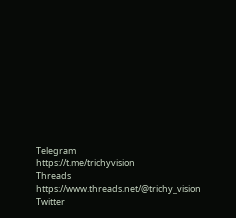Telegram
https://t.me/trichyvision
Threads
https://www.threads.net/@trichy_vision
Twitter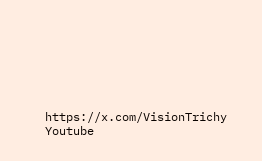https://x.com/VisionTrichy
Youtube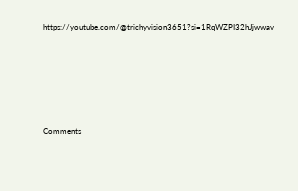https://youtube.com/@trichyvision3651?si=1RqWZPI32hJjwwav







Comments